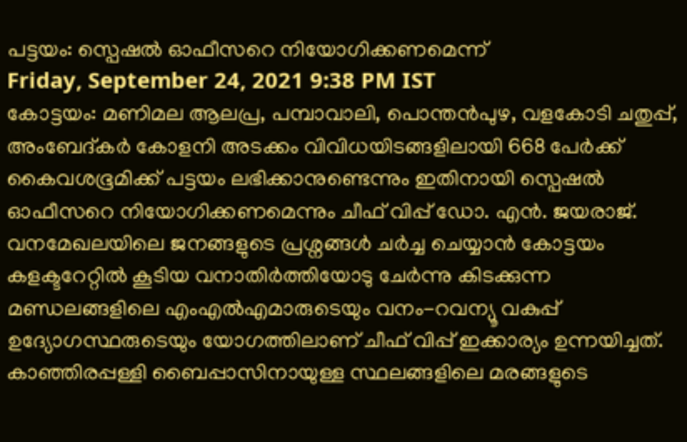പട്ടയം: സ്പെഷല്‍ ഓഫീസറെ നിയോഗിക്കണമെന്ന്
Friday, September 24, 2021 9:38 PM IST
കോട്ടയം: മണിമല ആലപ്ര, പമ്പാവാലി, പൊന്തന്‍പുഴ, വളകോടി ചതുപ്പ്, അംബേദ്കര്‍ കോളനി അടക്കം വിവിധയിടങ്ങളിലായി 668 പേര്‍ക്ക് കൈവശഭൂമിക്ക് പട്ടയം ലഭിക്കാനുണ്ടെന്നും ഇതിനായി സ്പെഷല്‍ ഓഫീസറെ നിയോഗിക്കണമെന്നും ചീഫ് വിപ്പ് ഡോ. എന്‍. ജയരാജ്. വനമേഖലയിലെ ജനങ്ങളുടെ പ്രശ്നങ്ങള്‍ ചര്‍ച്ച ചെയ്യാന്‍ കോട്ടയം കളക്ടറേറ്റില്‍ കൂടിയ വനാതിര്‍ത്തിയോടു ചേര്‍ന്നു കിടക്കുന്ന മണ്ഡലങ്ങളിലെ എംഎല്‍എമാരുടെയും വനം-റവന്യൂ വകുപ്പ് ഉദ്യോഗസ്ഥരുടെയും യോഗത്തിലാണ് ചീഫ് വിപ്പ് ഇക്കാര്യം ഉന്നയിച്ചത്.
കാഞ്ഞിരപ്പള്ളി ബൈപ്പാസിനായുള്ള സ്ഥലങ്ങളിലെ മരങ്ങളുടെ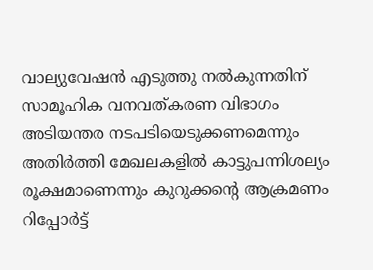വാല്യുവേഷന്‍ എടുത്തു നല്‍കുന്നതിന് സാമൂഹിക വനവത്കരണ വിഭാഗം അടിയന്തര നടപടിയെടുക്കണമെന്നും അതിര്‍ത്തി മേഖലകളില്‍ കാട്ടുപന്നിശല്യം രൂക്ഷമാണെന്നും കുറുക്കന്‍റെ ആക്രമണം റിപ്പോര്‍ട്ട്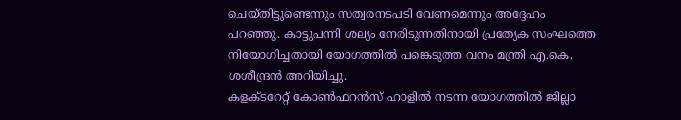ചെയ്തിട്ടുണ്ടെന്നും സത്വരനടപടി വേണമെന്നും അദ്ദേഹം പറഞ്ഞു. കാട്ടുപന്നി ശല്യം നേരിടുന്നതിനായി പ്രത്യേക സംഘത്തെ നിയോഗിച്ചതായി യോഗത്തില്‍ പങ്കെടുത്ത വനം മന്ത്രി എ.കെ. ശശീന്ദ്രന്‍ അറിയിച്ചു.
കളക്ടറേറ്റ് കോണ്‍ഫറന്‍സ് ഹാളില്‍ നടന്ന യോഗത്തില്‍ ജില്ലാ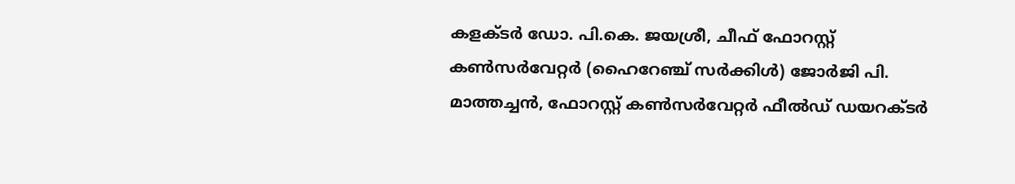കളക്ടര്‍ ഡോ. പി.കെ. ജയശ്രീ, ചീഫ് ഫോറസ്റ്റ് കണ്‍സര്‍വേറ്റര്‍ (ഹൈറേഞ്ച് സര്‍ക്കിള്‍) ജോര്‍ജി പി. മാത്തച്ചന്‍, ഫോറസ്റ്റ് കണ്‍സര്‍വേറ്റര്‍ ഫീല്‍ഡ് ഡയറക്ടര്‍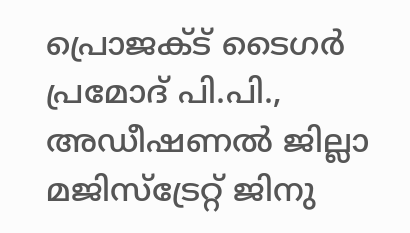പ്രൊജക്ട് ടൈഗര്‍ പ്രമോദ് പി.പി., അഡീഷണല്‍ ജില്ലാ മജിസ്ട്രേറ്റ് ജിനു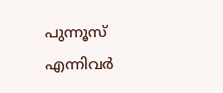പുന്നൂസ് എന്നിവര്‍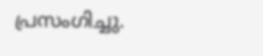പ്രസംഗിച്ചു.